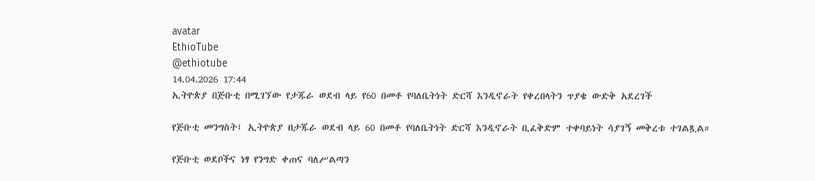avatar
EthioTube
@ethiotube
14.04.2026 17:44
ኢትዮጵያ በጅቡቲ በሚገኘው የታጁራ ወደብ ላይ የ60 በመቶ የባለቤትነት ድርሻ እንዲኖራት የቀረበላትን ጥያቄ ውድቅ አደረገች

የጅቡቲ መንግስት፤ ኢትዮጵያ በታጁራ ወደብ ላይ 60 በመቶ የባለቤትነት ድርሻ እንዲኖራት ቢፈቅድም ተቀባይነት ሳያገኝ መቅረቱ ተገልጿል።

የጅቡቲ ወደቦችና ነፃ የንግድ ቀጠና ባለሥልጣን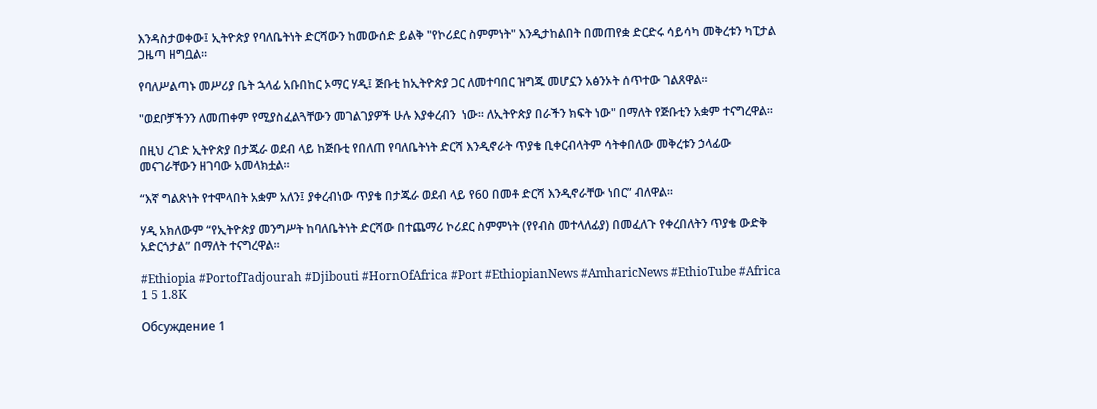እንዳስታወቀው፤ ኢትዮጵያ የባለቤትነት ድርሻውን ከመውሰድ ይልቅ "የኮሪደር ስምምነት" እንዲታከልበት በመጠየቋ ድርድሩ ሳይሳካ መቅረቱን ካፒታል ጋዜጣ ዘግቧል።

የባለሥልጣኑ መሥሪያ ቤት ኋላፊ አቡበከር ኦማር ሃዲ፤ ጅቡቲ ከኢትዮጵያ ጋር ለመተባበር ዝግጁ መሆኗን አፅንኦት ሰጥተው ገልጸዋል።

"ወደቦቻችንን ለመጠቀም የሚያስፈልጓቸውን መገልገያዎች ሁሉ እያቀረብን  ነው። ለኢትዮጵያ በራችን ክፍት ነው" በማለት የጅቡቲን አቋም ተናግረዋል።

በዚህ ረገድ ኢትዮጵያ በታጁራ ወደብ ላይ ከጅቡቲ የበለጠ የባለቤትነት ድርሻ እንዲኖራት ጥያቄ ቢቀርብላትም ሳትቀበለው መቅረቱን ኃላፊው መናገራቸውን ዘገባው አመላክቷል።

“እኛ ግልጽነት የተሞላበት አቋም አለን፤ ያቀረብነው ጥያቄ በታጁራ ወደብ ላይ የ60 በመቶ ድርሻ እንዲኖራቸው ነበር” ብለዋል።

ሃዲ አክለውም “የኢትዮጵያ መንግሥት ከባለቤትነት ድርሻው በተጨማሪ ኮሪደር ስምምነት (የየብስ መተላለፊያ) በመፈለጉ የቀረበለትን ጥያቄ ውድቅ አድርጎታል” በማለት ተናግረዋል።

#Ethiopia #PortofTadjourah #Djibouti #HornOfAfrica #Port #EthiopianNews #AmharicNews #EthioTube #Africa
1 5 1.8K

Обсуждение 1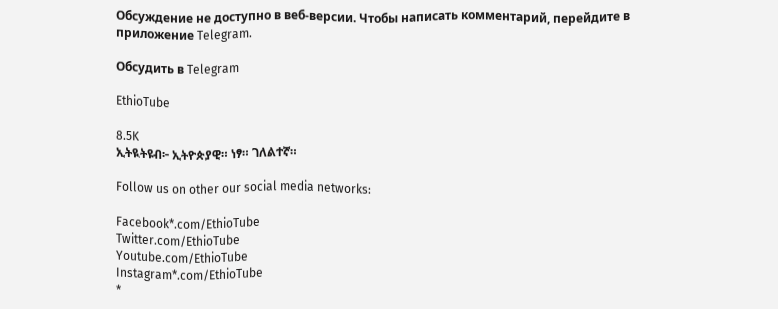Обсуждение не доступно в веб-версии. Чтобы написать комментарий, перейдите в приложение Telegram.

Обсудить в Telegram

EthioTube

8.5K
ኢትዪትዩብ፦ ኢትዮጵያዊ። ነፃ። ገለልተኛ።

Follow us on other our social media networks:

Facebook*.com/EthioTube
Twitter.com/EthioTube
Youtube.com/EthioTube
Instagram*.com/EthioTube
*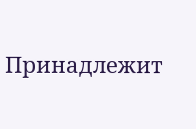Принадлежит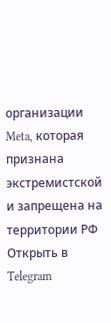организации Meta, которая признана экстремистской и запрещена на территории РФ
Открыть в Telegram